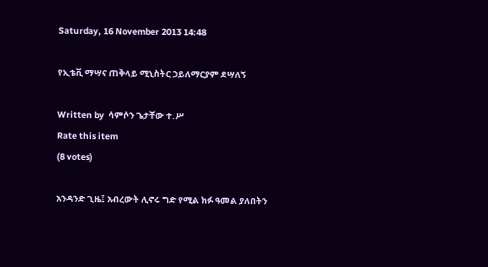Saturday, 16 November 2013 14:48

የኢቴቪ ማሣና ጠቅላይ ሚኒስትር ኃይለማርያም ደሣለኝ

Written by  ሳምሶን ጌታቸው ተ.ሥ
Rate this item
(8 votes)

አንዳንድ ጊዜ፤ አብረውት ሊኖሩ ግድ የሚል ክፉ ዓመል ያለበትን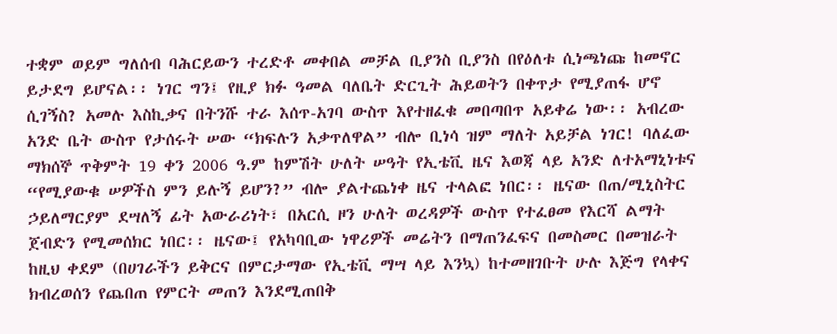ተቋም ወይም ግለሰብ ባሕርይውን ተረድቶ መቀበል መቻል ቢያንስ ቢያንስ በየዕለቱ ሲነጫነጩ ከመኖር ይታደግ ይሆናል፡፡ ነገር ግን፤ የዚያ ክፉ ዓመል ባለቤት ድርጊት ሕይወትን በቀጥታ የሚያጠፋ ሆኖ ሲገኝስ? አመሉ እስኪቃና በትንሹ ተራ እሰጥ-አገባ ውስጥ እየተዘፈቁ መበጣበጥ አይቀሬ ነው፡፡ አብረው አንድ ቤት ውስጥ የታሰሩት ሠው “ክፍሉን አቃጥለዋል” ብሎ ቢነሳ ዝም ማለት አይቻል ነገር! ባለፈው ማክሰኞ ጥቅምት 19 ቀን 2006 ዓ.ም ከምሽት ሁለት ሠዓት የኢቴቪ ዜና እወጃ ላይ አንድ ለተአማኒነቱና “የሚያውቁ ሠዎችስ ምን ይሉኝ ይሆን?” ብሎ ያልተጨነቀ ዜና ተላልፎ ነበር፡፡ ዜናው በጠ/ሚኒስትር ኃይለማርያም ደሣለኝ ፊት አውራሪነት፣ በአርሲ ዞን ሁለት ወረዳዎች ውስጥ የተፈፀመ የእርሻ ልማት ጀብድን የሚመሰክር ነበር፡፡ ዜናው፤ የአካባቢው ነዋሪዎች መሬትን በማጠንፈፍና በመስመር በመዝራት ከዚህ ቀደም (በሀገራችን ይቅርና በምርታማው የኢቴቪ ማሣ ላይ እንኳ) ከተመዘገቡት ሁሉ እጅግ የላቀና ክብረወሰን የጨበጠ የምርት መጠን እንደሚጠበቅ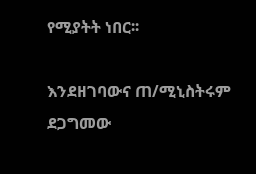የሚያትት ነበር፡፡

እንደዘገባውና ጠ/ሚኒስትሩም ደጋግመው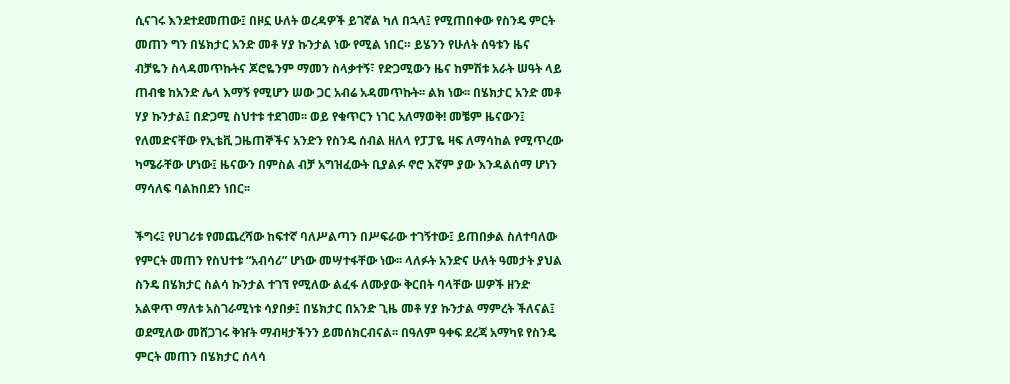ሲናገሩ እንደተደመጠው፤ በዞኗ ሁለት ወረዳዎች ይገኛል ካለ በኋላ፤ የሚጠበቀው የስንዴ ምርት መጠን ግን በሄክታር አንድ መቶ ሃያ ኩንታል ነው የሚል ነበር። ይሄንን የሁለት ሰዓቱን ዜና ብቻዬን ስላዳመጥኩትና ጆሮዬንም ማመን ስላቃተኝ፣ የድጋሚውን ዜና ከምሽቱ አራት ሠዓት ላይ ጠብቄ ከአንድ ሌላ እማኝ የሚሆን ሠው ጋር አብሬ አዳመጥኩት፡፡ ልክ ነው፡፡ በሄክታር አንድ መቶ ሃያ ኩንታል፤ በድጋሚ ስህተቱ ተደገመ፡፡ ወይ የቁጥርን ነገር አለማወቅ! መቼም ዜናውን፤ የለመድናቸው የኢቴቪ ጋዜጠኞችና አንድን የስንዴ ሰብል ዘለላ የፓፓዬ ዛፍ ለማሳከል የሚጥረው ካሜራቸው ሆነው፤ ዜናውን በምስል ብቻ አግዝፈውት ቢያልፉ ኖሮ እኛም ያው እንዳልሰማ ሆነን ማሳለፍ ባልከበደን ነበር፡፡

ችግሩ፤ የሀገሪቱ የመጨረሻው ከፍተኛ ባለሥልጣን በሥፍራው ተገኝተው፤ ይጠበቃል ስለተባለው የምርት መጠን የስህተቱ “አብሳሪ” ሆነው መሣተፋቸው ነው፡፡ ላለፉት አንድና ሁለት ዓመታት ያህል ስንዴ በሄክታር ስልሳ ኩንታል ተገኘ የሚለው ልፈፋ ለሙያው ቅርበት ባላቸው ሠዎች ዘንድ አልዋጥ ማለቱ አስገራሚነቱ ሳያበቃ፤ በሄክታር በአንድ ጊዜ መቶ ሃያ ኩንታል ማምረት ችለናል፤ ወደሚለው መሸጋገሩ ቅዠት ማብዛታችንን ይመሰክርብናል፡፡ በዓለም ዓቀፍ ደረጃ አማካዩ የስንዴ ምርት መጠን በሄክታር ሰላሳ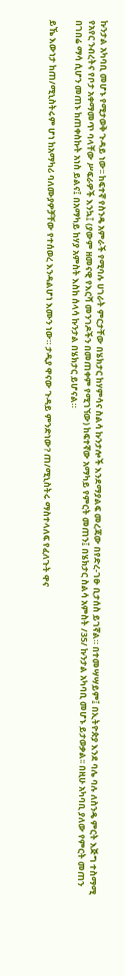ኩንታል አካባቢ መሆኑ የሚታወቅ ጉዳይ ነው፡፡ ከፍተኛ የስንዴ አምራች የሚባሉ ሀገራት ምርታቸው በሄክታር ከሃምሳና ስልሳ ኩንታሎች እንደማያልፍ መረጃው በየድረ-ገፁ ቢታሰስ ይገኛል። በተመሣሣይም፤ በኢትዮጵያ እንደ ባሌ ባሉ ለስንዴ ምርት እጅግ ተስማሚ የአየር ንብረትና የቦታ አቀማመጥ ባላቸው ሥፍራዎች እንኳ፤ (ያውም ዘመናዊ የእርሻ መንገዶችን በመጠቀም የሚገኘው) ከፍተኛው አማካይ የምርት መጠን፤ በሄክታር ስልሳ አምስት /35/ ኩንታል አካባቢ መሆኑ ይታወቃል፡፡ በዚሁ አካባቢ ያለው የምርት መጠን በገበሬ ማሳ ሲሆን መጠኑ ከጠቀስኩት አነስ ይልና፤ በአማካይ ከሃያ አምስት እስከ ሰላሳ ኩንታል በሄክታር ይሆናል።

ይኼ እውነታ ከጠ/ሚኒስትሩም ሆነ ከአማካሪ ባለሙያዎቻቸው የተሰወረ እንዳልሆነ እሙን ነው። ታዲያ ዋናው ጉዳይ ምንድነው? ጠ/ሚኒስትሩ ማስተላለፍ የፈለጉት ዋና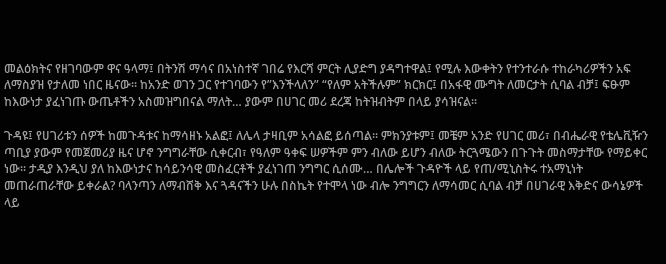መልዕክትና የዘገባውም ዋና ዓላማ፤ በትንሽ ማሳና በአነስተኛ ገበሬ የእርሻ ምርት ሊያድግ ያዳግተዋል፤ የሚሉ እውቀትን የተንተራሱ ተከራካሪዎችን አፍ ለማስያዝ የታለመ ነበር ዜናው፡፡ ከአንድ ወገን ጋር የተገባውን የ”እንችላለን” “የለም አትችሉም” ክርክር፤ በአፋዊ ሙግት ለመርታት ሲባል ብቻ፤ ፍፁም ከእውነታ ያፈነገጡ ውጤቶችን አስመዝግበናል ማለት… ያውም በሀገር መሪ ደረጃ ከትዝብትም በላይ ያሳዝናል፡፡

ጉዳዩ፤ የሀገሪቱን ሰዎች ከመጉዳቱና ከማሳዘኑ አልፎ፤ ለሌላ ታዛቢም አሳልፎ ይሰጣል፡፡ ምክንያቱም፤ መቼም አንድ የሀገር መሪ፣ በብሔራዊ የቴሌቪዥን ጣቢያ ያውም የመጀመሪያ ዜና ሆኖ ንግግራቸው ሲቀርብ፣ የዓለም ዓቀፍ ሠዎችም ምን ብለው ይሆን ብለው ትርጓሜውን በጉጉት መስማታቸው የማይቀር ነው፡፡ ታዲያ እንዲህ ያለ ከእውነታና ከሳይንሳዊ መስፈርቶች ያፈነገጠ ንግግር ሲሰሙ… በሌሎች ጉዳዮች ላይ የጠ/ሚኒስትሩ ተአማኒነት መጠራጠራቸው ይቀራል? ባላንጣን ለማብሸቅ እና ጓዳናችን ሁሉ በስኬት የተሞላ ነው ብሎ ንግግርን ለማሳመር ሲባል ብቻ በሀገራዊ እቅድና ውሳኔዎች ላይ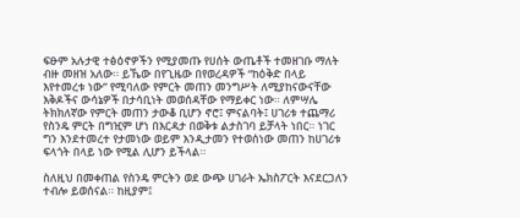ፍፁም አሉታዊ ተፅዕኖዎችን የሚያመጡ የሀሰት ውጤቶች ተመዘገቡ ማለት ብዙ መዘዝ አለው፡፡ ይኼው በየጊዜው በየወረዳዎች “ከዕቅድ በላይ እየተመረቱ ነው” የሚባለው የምርት መጠን መንግሥት ለሚያከናውናቸው እቅዶችና ውሳኔዎች በታሳቢነት መወሰዳቸው የማይቀር ነው፡፡ ለምሣሌ ትክክለኛው የምርት መጠን ታውቆ ቢሆን ኖሮ፤ ምናልባት፤ ሀገሪቱ ተጨማሪ የስንዴ ምርት በግዢም ሆነ በእርዳታ በወቅቱ ልታስገባ ይቻላት ነበር። ነገር ግን እንደተመረተ የታመነው ወይም እንዲታመን የተወሰነው መጠን ከሀገሪቱ ፍላጎት በላይ ነው የሚል ሊሆን ይችላል፡፡

ስለዚህ በመቀጠል የስንዴ ምርትን ወደ ውጭ ሀገራት ኤክስፖርት እናደርጋለን ተብሎ ይወሰናል፡፡ ከዚያም፤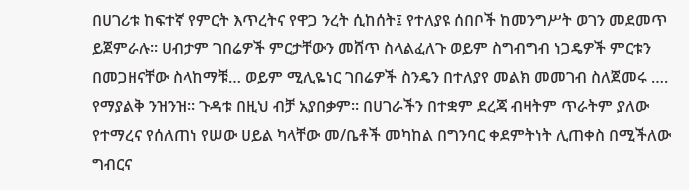በሀገሪቱ ከፍተኛ የምርት እጥረትና የዋጋ ንረት ሲከሰት፤ የተለያዩ ሰበቦች ከመንግሥት ወገን መደመጥ ይጀምራሉ፡፡ ሀብታም ገበሬዎች ምርታቸውን መሸጥ ስላልፈለጉ ወይም ስግብግብ ነጋዴዎች ምርቱን በመጋዘናቸው ስላከማቹ… ወይም ሚሊዬነር ገበሬዎች ስንዴን በተለያየ መልክ መመገብ ስለጀመሩ …. የማያልቅ ንዝንዝ፡፡ ጉዳቱ በዚህ ብቻ አያበቃም፡፡ በሀገራችን በተቋም ደረጃ ብዛትም ጥራትም ያለው የተማረና የሰለጠነ የሠው ሀይል ካላቸው መ/ቤቶች መካከል በግንባር ቀደምትነት ሊጠቀስ በሚችለው ግብርና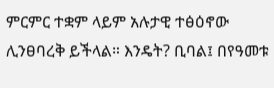ምርምር ተቋም ላይም አሉታዊ ተፅዕኖው ሊንፀባረቅ ይችላል። እንዴት? ቢባል፤ በየዓመቱ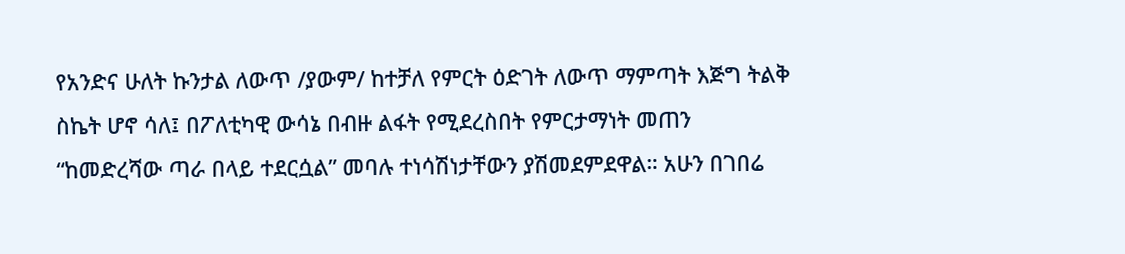የአንድና ሁለት ኩንታል ለውጥ /ያውም/ ከተቻለ የምርት ዕድገት ለውጥ ማምጣት እጅግ ትልቅ ስኬት ሆኖ ሳለ፤ በፖለቲካዊ ውሳኔ በብዙ ልፋት የሚደረስበት የምርታማነት መጠን “ከመድረሻው ጣራ በላይ ተደርሷል” መባሉ ተነሳሽነታቸውን ያሽመደምደዋል። አሁን በገበሬ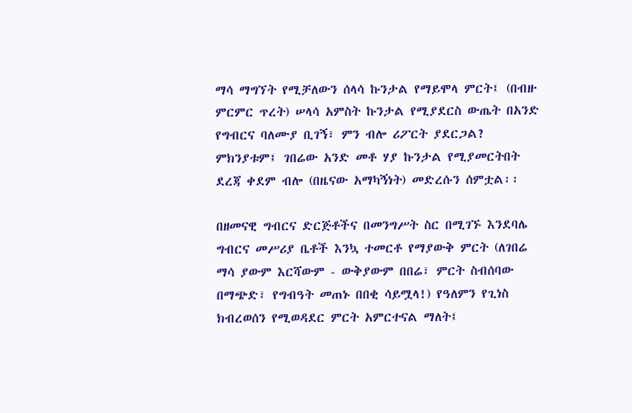ማሳ ማግኘት የሚቻለውን ሰላሳ ኩንታል የማይሞላ ምርት፤ (በብዙ ምርምር ጥረት) ሠላሳ አምስት ኩንታል የሚያደርስ ውጤት በአንድ የግብርና ባለሙያ ቢገኝ፣ ምን ብሎ ሪፖርት ያደርጋል? ምክንያቱም፤ ገበሬው አንድ መቶ ሃያ ኩንታል የሚያመርትበት ደረጃ ቀደም ብሎ (በዜናው አማካኝነት) መድረሱን ሰምቷል፡፡

በዘመናዊ ግብርና ድርጅቶችና በመንግሥት ስር በሚገኙ እንደባሌ ግብርና መሥሪያ ቤቶች እንኳ ተመርቶ የማያውቅ ምርት (ለገበሬ ማሳ ያውም እርሻውም - ውቅያውም በበሬ፣ ምርት ስብሰባው በማጭድ፣ የግብዓት መጠኑ በበቂ ሳይሟላ!) የዓለምን የጊነስ ክብረወሰን የሚወዳደር ምርት አምርተናል ማለት፤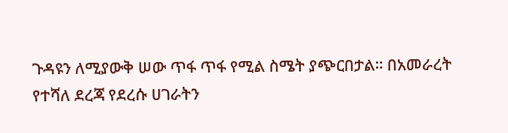ጉዳዩን ለሚያውቅ ሠው ጥፋ ጥፋ የሚል ስሜት ያጭርበታል፡፡ በአመራረት የተሻለ ደረጃ የደረሱ ሀገራትን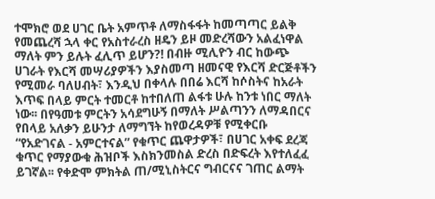ተሞክሮ ወደ ሀገር ቤት አምጥቶ ለማስፋፋት ከመጣጣር ይልቅ የመጨረሻ ኋላ ቀር የአስተራረስ ዘዴን ይዞ መድረሻውን አልፈነዋል ማለት ምን ይሉት ፈሊጥ ይሆን?! በብዙ ሚሊዮን ብር ከውጭ ሀገራት የእርሻ መሣሪያዎችን እያስመጣ ዘመናዊ የእርሻ ድርጅቶችን የሚመራ ባለሀብት፣ እንዲህ በቀላሉ በበሬ እርሻ ከሶስትና ከአራት እጥፍ በላይ ምርት ተመርቶ ከተበለጠ ልፋቱ ሁሉ ከንቱ ነበር ማለት ነው፡፡ በየዓመቱ ምርትን አሳደግሁኝ በማለት ሥልጣንን ለማዳበርና የበላይ አለቃን ይሁንታ ለማግኘት ከየወረዳዎቹ የሚቀርቡ “የአድገናል - አምርተናል” የቁጥር ጨዋታዎች፣ በሀገር አቀፍ ደረጃ ቁጥር የማያውቁ ሕዝቦች እስክንመስል ድረስ በድፍረት እየተለፈፈ ይገኛል፡፡ የቀድሞ ምክትል ጠ/ሚኒስትርና ግብርናና ገጠር ልማት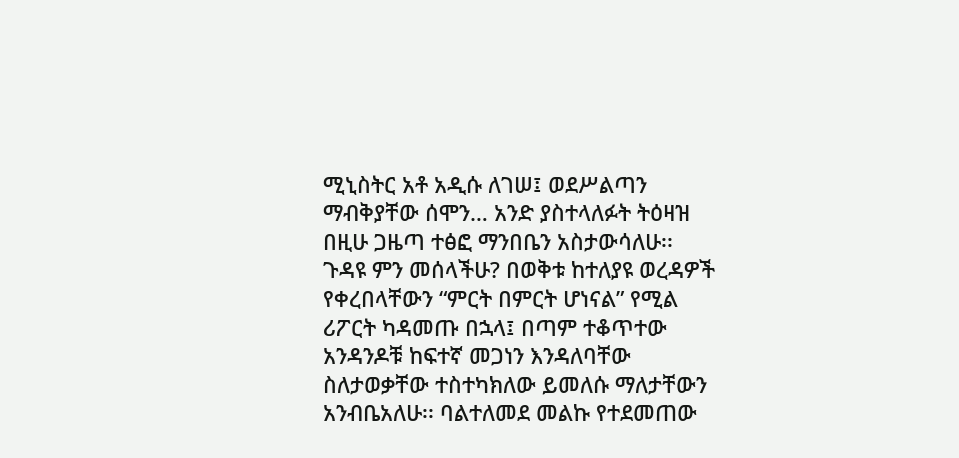ሚኒስትር አቶ አዲሱ ለገሠ፤ ወደሥልጣን ማብቅያቸው ሰሞን… አንድ ያስተላለፉት ትዕዛዝ በዚሁ ጋዜጣ ተፅፎ ማንበቤን አስታውሳለሁ፡፡ ጉዳዩ ምን መሰላችሁ? በወቅቱ ከተለያዩ ወረዳዎች የቀረበላቸውን “ምርት በምርት ሆነናል” የሚል ሪፖርት ካዳመጡ በኋላ፤ በጣም ተቆጥተው አንዳንዶቹ ከፍተኛ መጋነን እንዳለባቸው ስለታወቃቸው ተስተካክለው ይመለሱ ማለታቸውን አንብቤአለሁ፡፡ ባልተለመደ መልኩ የተደመጠው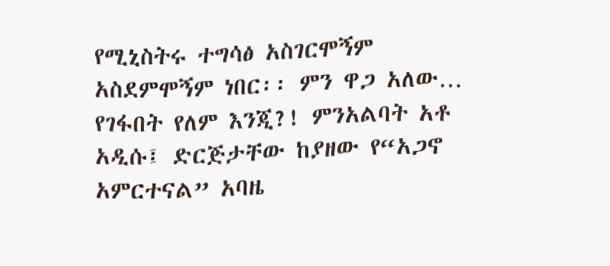የሚኒስትሩ ተግሳፅ አስገርሞኝም አስደምሞኝም ነበር፡፡ ምን ዋጋ አለው… የገፋበት የለም እንጂ?! ምንአልባት አቶ አዲሱ፤ ድርጅታቸው ከያዘው የ“አጋኖ አምርተናል” አባዜ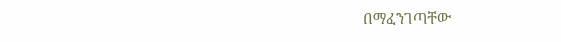በማፈንገጣቸው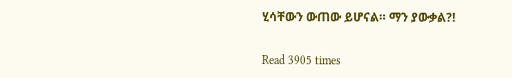ሂሳቸውን ውጠው ይሆናል። ማን ያውቃል?!

Read 3905 times